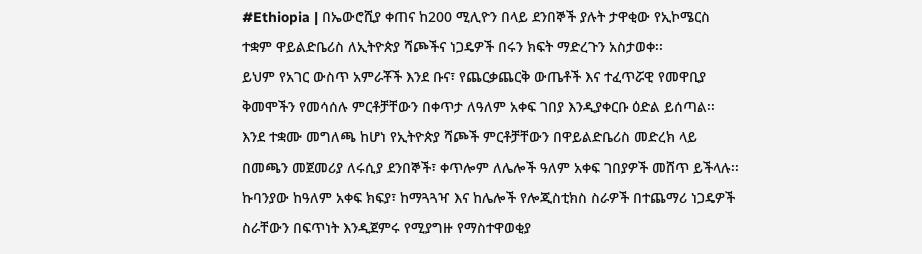#Ethiopia | በኤውሮሺያ ቀጠና ከ200 ሚሊዮን በላይ ደንበኞች ያሉት ታዋቂው የኢኮሜርስ ተቋም ዋይልድቤሪስ ለኢትዮጵያ ሻጮችና ነጋዴዎች በሩን ክፍት ማድረጉን አስታወቀ፡፡
ይህም የአገር ውስጥ አምራቾች እንደ ቡና፣ የጨርቃጨርቅ ውጤቶች እና ተፈጥሯዊ የመዋቢያ ቅመሞችን የመሳሰሉ ምርቶቻቸውን በቀጥታ ለዓለም አቀፍ ገበያ እንዲያቀርቡ ዕድል ይሰጣል፡፡
እንደ ተቋሙ መግለጫ ከሆነ የኢትዮጵያ ሻጮች ምርቶቻቸውን በዋይልድቤሪስ መድረክ ላይ በመጫን መጀመሪያ ለሩሲያ ደንበኞች፣ ቀጥሎም ለሌሎች ዓለም አቀፍ ገበያዎች መሸጥ ይችላሉ፡፡
ኩባንያው ከዓለም አቀፍ ክፍያ፣ ከማጓጓዣ እና ከሌሎች የሎጂስቲክስ ስራዎች በተጨማሪ ነጋዴዎች ስራቸውን በፍጥነት እንዲጀምሩ የሚያግዙ የማስተዋወቂያ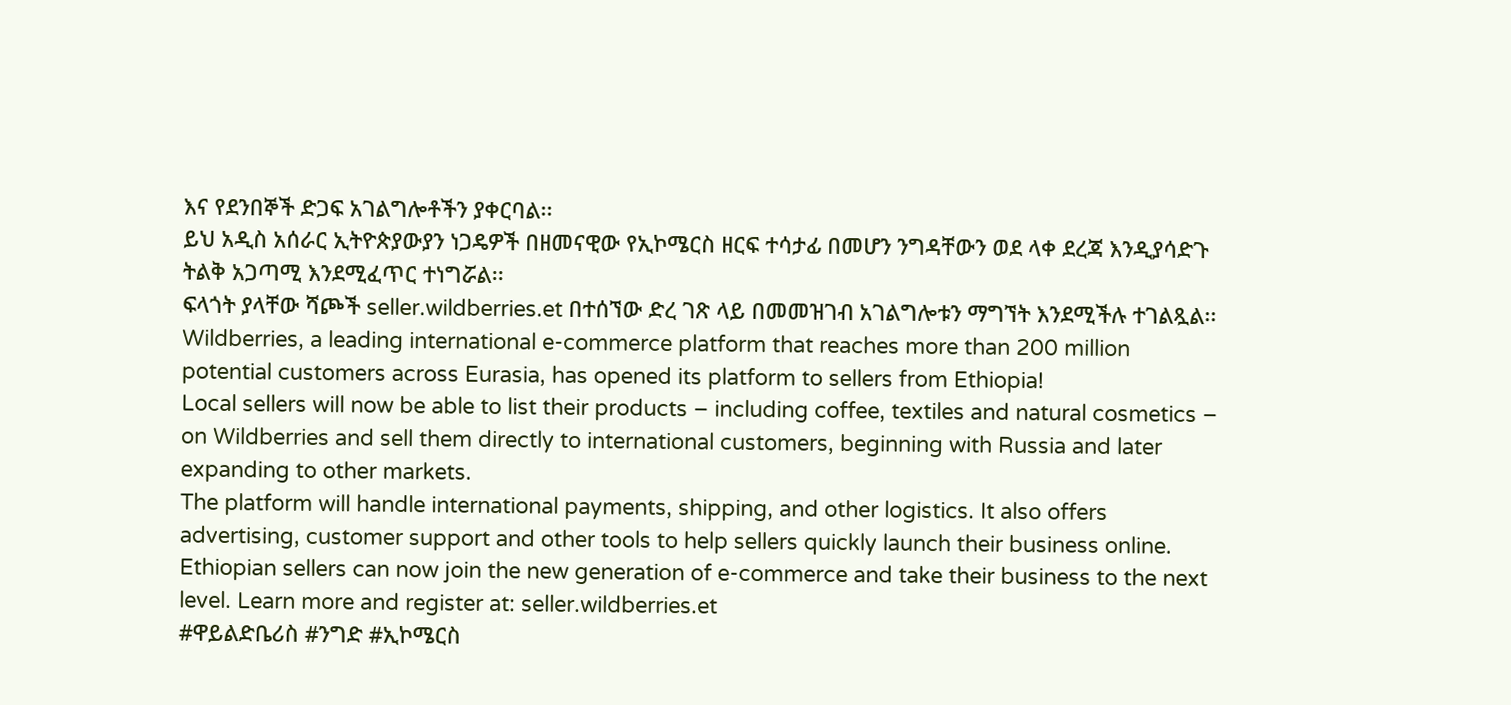እና የደንበኞች ድጋፍ አገልግሎቶችን ያቀርባል፡፡
ይህ አዲስ አሰራር ኢትዮጵያውያን ነጋዴዎች በዘመናዊው የኢኮሜርስ ዘርፍ ተሳታፊ በመሆን ንግዳቸውን ወደ ላቀ ደረጃ እንዲያሳድጉ ትልቅ አጋጣሚ እንደሚፈጥር ተነግሯል፡፡
ፍላጎት ያላቸው ሻጮች seller.wildberries.et በተሰኘው ድረ ገጽ ላይ በመመዝገብ አገልግሎቱን ማግኘት እንደሚችሉ ተገልጿል፡፡
Wildberries, a leading international e-commerce platform that reaches more than 200 million potential customers across Eurasia, has opened its platform to sellers from Ethiopia!
Local sellers will now be able to list their products – including coffee, textiles and natural cosmetics – on Wildberries and sell them directly to international customers, beginning with Russia and later expanding to other markets.
The platform will handle international payments, shipping, and other logistics. It also offers advertising, customer support and other tools to help sellers quickly launch their business online.
Ethiopian sellers can now join the new generation of e-commerce and take their business to the next level. Learn more and register at: seller.wildberries.et
#ዋይልድቤሪስ #ንግድ #ኢኮሜርስ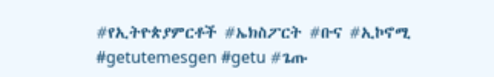#የኢትዮጵያምርቶች #ኤክስፖርት #ቡና #ኢኮኖሚ #getutemesgen #getu #ጌጡ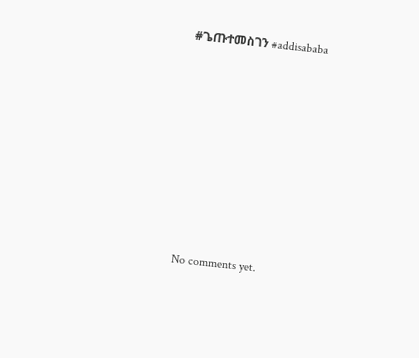#ጌጡተመስገን #addisababa









No comments yet.